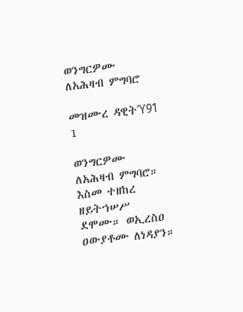ወንግርዎሙ ለአሕዛብ ምግባሮ

መዝሙረ ዳዊትΎ91 1

ወንግርዎሙ ለአሕዛብ ምግባሮ። እስመ ተዘከረ ዘይትኀሠሥ ደሞሙ። ወኢረስዐ ዐውያቶሙ ለነዳያን።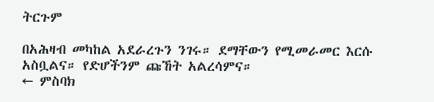ትርጉም

በአሕዛብ መካከል አደራረጉን ንገሩ። ደማቸውን የሚመራመር እርሱ አስቧልና። የድሆችንም ጩኸት አልረሳምና።
← ምስባክ